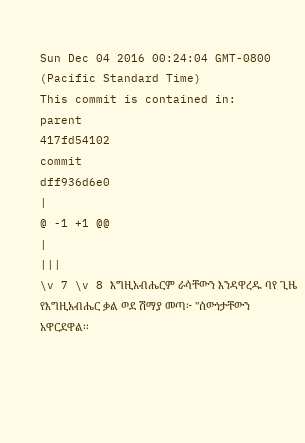Sun Dec 04 2016 00:24:04 GMT-0800 (Pacific Standard Time)
This commit is contained in:
parent
417fd54102
commit
dff936d6e0
|
@ -1 +1 @@
|
|||
\v 7 \v 8 እግዚአብሔርም ራሳቸውን እንዳዋረዱ ባየ ጊዜ የእግዚአብሔር ቃል ወደ ሽማያ መጣ፦ "ሰውነታቸውን አዋርደዋል፡፡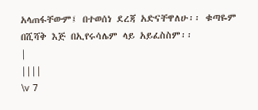አላጠፋቸውም፤ በተወሰነ ደረጃ አድናቸዋለሁ፡፡ ቁጣዬም በሺሻቅ እጅ በኢየሩሳሌም ላይ አይፈስስም፡፡
|
||||
\v 7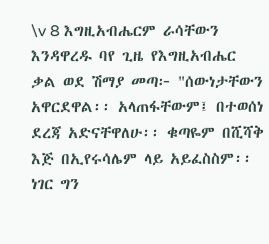\v 8 እግዚአብሔርም ራሳቸውን እንዳዋረዱ ባየ ጊዜ የእግዚአብሔር ቃል ወደ ሽማያ መጣ፦ "ሰውነታቸውን አዋርደዋል፡፡ አላጠፋቸውም፤ በተወሰነ ደረጃ አድናቸዋለሁ፡፡ ቁጣዬም በሺሻቅ እጅ በኢየሩሳሌም ላይ አይፈስስም፡፡ ነገር ግን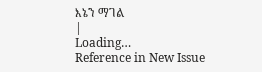እኔን ማገል
|
Loading…
Reference in New Issue